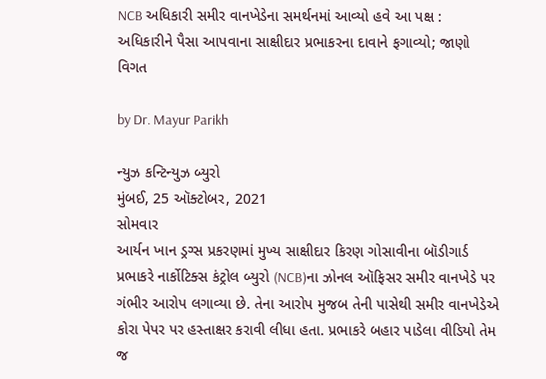NCB અધિકારી સમીર વાનખેડેના સમર્થનમાં આવ્યો હવે આ પક્ષ : અધિકારીને પૈસા આપવાના સાક્ષીદાર પ્રભાકરના દાવાને ફગાવ્યો; જાણો વિગત

by Dr. Mayur Parikh

ન્યુઝ કન્ટિન્યુઝ બ્યુરો
મુંબઈ, 25 ઑક્ટોબર, 2021
સોમવાર
આર્યન ખાન ડ્રગ્સ પ્રકરણમાં મુખ્ય સાક્ષીદાર કિરણ ગોસાવીના બૉડીગાર્ડ પ્રભાકરે નાર્કોટિક્સ કંટ્રોલ બ્યુરો (NCB)ના ઝોનલ ઑફિસર સમીર વાનખેડે પર ગંભીર આરોપ લગાવ્યા છે. તેના આરોપ મુજબ તેની પાસેથી સમીર વાનખેડેએ કોરા પેપર પર હસ્તાક્ષર કરાવી લીધા હતા. પ્રભાકરે બહાર પાડેલા વીડિયો તેમ જ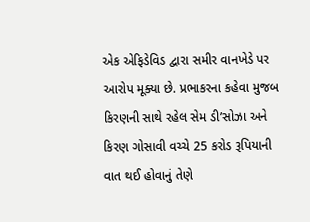એક એફિડેવિડ દ્વારા સમીર વાનખેડે પર આરોપ મૂક્યા છે. પ્રભાકરના કહેવા મુજબ કિરણની સાથે રહેલ સેમ ડી’સોઝા અને કિરણ ગોસાવી વચ્ચે 25 કરોડ રૂપિયાની વાત થઈ હોવાનું તેણે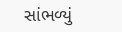સાંભળ્યું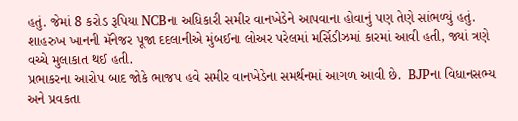હતું. જેમાં 8 કરોડ રૂપિયા NCBના અધિકારી સમીર વાનખેડેને આપવાના હોવાનું પણ તેણે સાંભળ્યું હતું. શાહરુખ ખાનની મૅનેજર પૂજા દદલાનીએ મુંબઈના લોઅર પરેલમાં મર્સિડીઝમાં કારમાં આવી હતી, જ્યાં ત્રણે વચ્ચે મુલાકાત થઈ હતી.
પ્રભાકરના આરોપ બાદ જોકે ભાજપ હવે સમીર વાનખેડેના સમર્થનમાં આગળ આવી છે.  BJPના વિધાનસભ્ય અને પ્રવકતા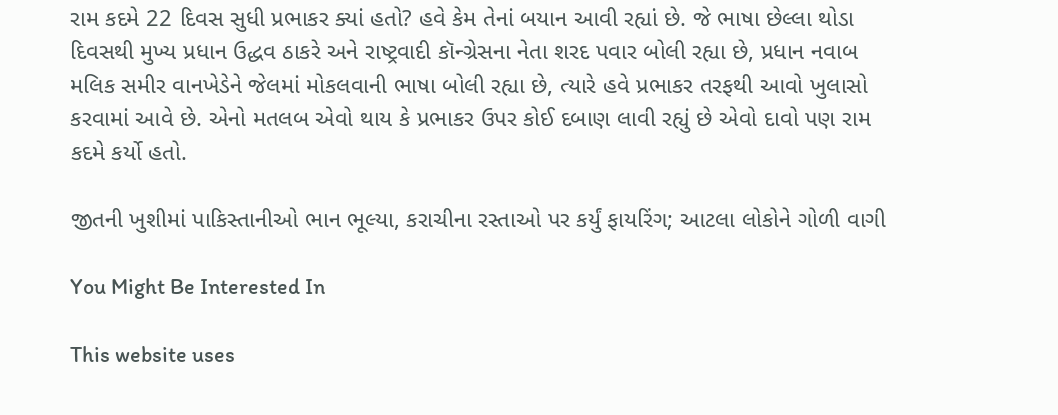રામ કદમે 22 દિવસ સુધી પ્રભાકર ક્યાં હતો? હવે કેમ તેનાં બયાન આવી રહ્યાં છે. જે ભાષા છેલ્લા થોડા દિવસથી મુખ્ય પ્રધાન ઉદ્ધવ ઠાકરે અને રાષ્ટ્રવાદી કૉન્ગ્રેસના નેતા શરદ પવાર બોલી રહ્યા છે, પ્રધાન નવાબ મલિક સમીર વાનખેડેને જેલમાં મોકલવાની ભાષા બોલી રહ્યા છે, ત્યારે હવે પ્રભાકર તરફથી આવો ખુલાસો કરવામાં આવે છે. એનો મતલબ એવો થાય કે પ્રભાકર ઉપર કોઈ દબાણ લાવી રહ્યું છે એવો દાવો પણ રામ કદમે કર્યો હતો.

જીતની ખુશીમાં પાકિસ્તાનીઓ ભાન ભૂલ્યા, કરાચીના રસ્તાઓ પર કર્યું ફાયરિંગ; આટલા લોકોને ગોળી વાગી

You Might Be Interested In

This website uses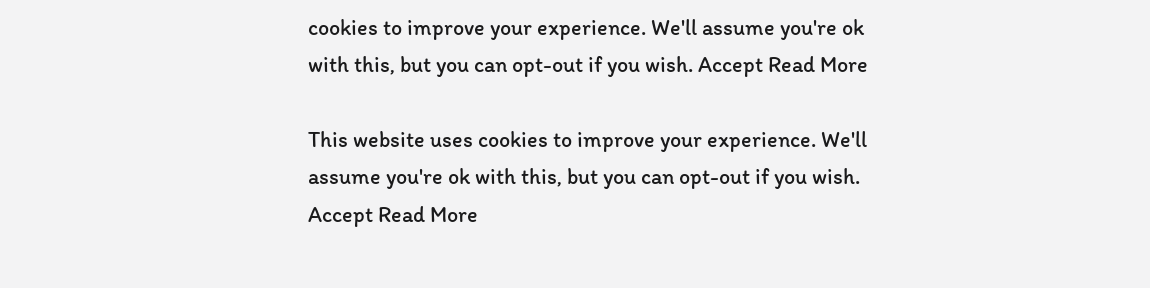cookies to improve your experience. We'll assume you're ok with this, but you can opt-out if you wish. Accept Read More

This website uses cookies to improve your experience. We'll assume you're ok with this, but you can opt-out if you wish. Accept Read More